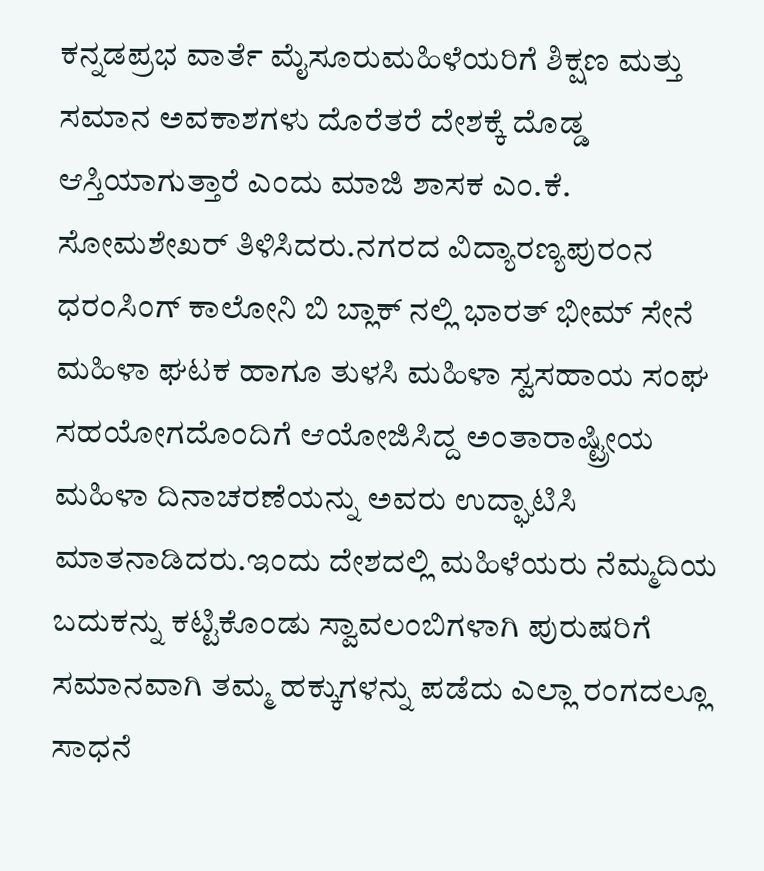ಕನ್ನಡಪ್ರಭ ವಾರ್ತೆ ಮೈಸೂರುಮಹಿಳೆಯರಿಗೆ ಶಿಕ್ಷಣ ಮತ್ತು ಸಮಾನ ಅವಕಾಶಗಳು ದೊರೆತರೆ ದೇಶಕ್ಕೆ ದೊಡ್ಡ ಆಸ್ತಿಯಾಗುತ್ತಾರೆ ಎಂದು ಮಾಜಿ ಶಾಸಕ ಎಂ.ಕೆ. ಸೋಮಶೇಖರ್ ತಿಳಿಸಿದರು.ನಗರದ ವಿದ್ಯಾರಣ್ಯಪುರಂನ ಧರಂಸಿಂಗ್ ಕಾಲೋನಿ ಬಿ ಬ್ಲಾಕ್ ನಲ್ಲಿ ಭಾರತ್ ಭೀಮ್ ಸೇನೆ ಮಹಿಳಾ ಘಟಕ ಹಾಗೂ ತುಳಸಿ ಮಹಿಳಾ ಸ್ವಸಹಾಯ ಸಂಘ ಸಹಯೋಗದೊಂದಿಗೆ ಆಯೋಜಿಸಿದ್ದ ಅಂತಾರಾಷ್ಟ್ರೀಯ ಮಹಿಳಾ ದಿನಾಚರಣೆಯನ್ನು ಅವರು ಉದ್ಘಾಟಿಸಿ ಮಾತನಾಡಿದರು.ಇಂದು ದೇಶದಲ್ಲಿ ಮಹಿಳೆಯರು ನೆಮ್ಮದಿಯ ಬದುಕನ್ನು ಕಟ್ಟಿಕೊಂಡು ಸ್ವಾವಲಂಬಿಗಳಾಗಿ ಪುರುಷರಿಗೆ ಸಮಾನವಾಗಿ ತಮ್ಮ ಹಕ್ಕುಗಳನ್ನು ಪಡೆದು ಎಲ್ಲಾ ರಂಗದಲ್ಲೂ ಸಾಧನೆ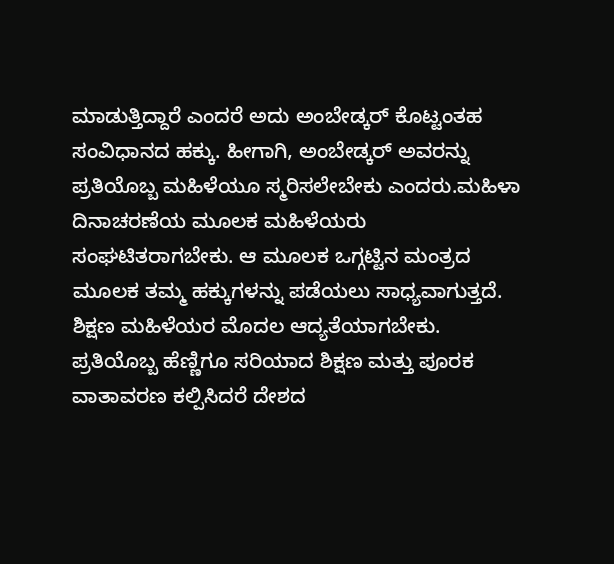ಮಾಡುತ್ತಿದ್ದಾರೆ ಎಂದರೆ ಅದು ಅಂಬೇಡ್ಕರ್ ಕೊಟ್ಟಂತಹ ಸಂವಿಧಾನದ ಹಕ್ಕು. ಹೀಗಾಗಿ, ಅಂಬೇಡ್ಕರ್ ಅವರನ್ನು ಪ್ರತಿಯೊಬ್ಬ ಮಹಿಳೆಯೂ ಸ್ಮರಿಸಲೇಬೇಕು ಎಂದರು.ಮಹಿಳಾ ದಿನಾಚರಣೆಯ ಮೂಲಕ ಮಹಿಳೆಯರು ಸಂಘಟಿತರಾಗಬೇಕು. ಆ ಮೂಲಕ ಒಗ್ಗಟ್ಟಿನ ಮಂತ್ರದ ಮೂಲಕ ತಮ್ಮ ಹಕ್ಕುಗಳನ್ನು ಪಡೆಯಲು ಸಾಧ್ಯವಾಗುತ್ತದೆ. ಶಿಕ್ಷಣ ಮಹಿಳೆಯರ ಮೊದಲ ಆದ್ಯತೆಯಾಗಬೇಕು. ಪ್ರತಿಯೊಬ್ಬ ಹೆಣ್ಣಿಗೂ ಸರಿಯಾದ ಶಿಕ್ಷಣ ಮತ್ತು ಪೂರಕ ವಾತಾವರಣ ಕಲ್ಪಿಸಿದರೆ ದೇಶದ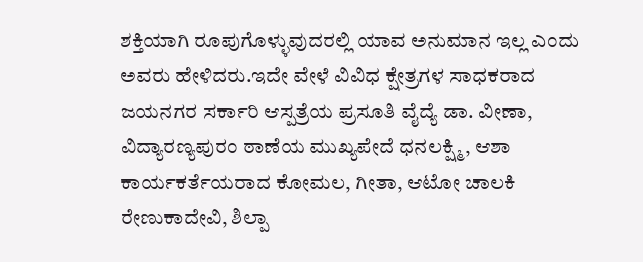ಶಕ್ತಿಯಾಗಿ ರೂಪುಗೊಳ್ಳುವುದರಲ್ಲಿ ಯಾವ ಅನುಮಾನ ಇಲ್ಲ ಎಂದು ಅವರು ಹೇಳಿದರು.ಇದೇ ವೇಳೆ ವಿವಿಧ ಕ್ಷೇತ್ರಗಳ ಸಾಧಕರಾದ ಜಯನಗರ ಸರ್ಕಾರಿ ಆಸ್ಪತ್ರೆಯ ಪ್ರಸೂತಿ ವೈದ್ಯೆ ಡಾ. ವೀಣಾ, ವಿದ್ಯಾರಣ್ಯಪುರಂ ಠಾಣೆಯ ಮುಖ್ಯಪೇದೆ ಧನಲಕ್ಷ್ಮಿ, ಆಶಾ ಕಾರ್ಯಕರ್ತೆಯರಾದ ಕೋಮಲ, ಗೀತಾ, ಆಟೋ ಚಾಲಕಿ ರೇಣುಕಾದೇವಿ, ಶಿಲ್ಪಾ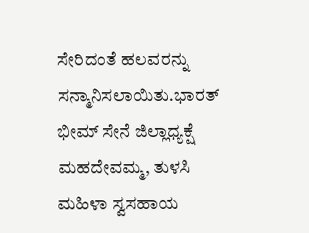ಸೇರಿದಂತೆ ಹಲವರನ್ನು ಸನ್ಮಾನಿಸಲಾಯಿತು.ಭಾರತ್ ಭೀಮ್ ಸೇನೆ ಜಿಲ್ಲಾಧ್ಯಕ್ಷೆ ಮಹದೇವಮ್ಮ, ತುಳಸಿ ಮಹಿಳಾ ಸ್ವಸಹಾಯ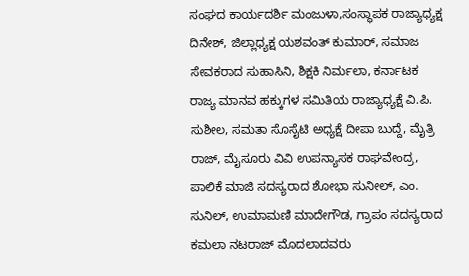ಸಂಘದ ಕಾರ್ಯದರ್ಶಿ ಮಂಜುಳಾ,ಸಂಸ್ಥಾಪಕ ರಾಜ್ಯಾಧ್ಯಕ್ಷ ದಿನೇಶ್, ಜಿಲ್ಲಾಧ್ಯಕ್ಷ ಯಶವಂತ್ ಕುಮಾರ್, ಸಮಾಜ ಸೇವಕರಾದ ಸುಹಾಸಿನಿ, ಶಿಕ್ಷಕಿ ನಿರ್ಮಲಾ, ಕರ್ನಾಟಕ ರಾಜ್ಯ ಮಾನವ ಹಕ್ಕುಗಳ ಸಮಿತಿಯ ರಾಜ್ಯಾಧ್ಯಕ್ಷೆ ವಿ.ಪಿ. ಸುಶೀಲ, ಸಮತಾ ಸೊಸೈಟಿ ಅಧ್ಯಕ್ಷೆ ದೀಪಾ ಬುದ್ದೆ, ಮೈತ್ರಿ ರಾಜ್, ಮೈಸೂರು ವಿವಿ ಉಪನ್ಯಾಸಕ ರಾಘವೇಂದ್ರ, ಪಾಲಿಕೆ ಮಾಜಿ ಸದಸ್ಯರಾದ ಶೋಭಾ ಸುನೀಲ್, ಎಂ. ಸುನಿಲ್, ಉಮಾಮಣಿ ಮಾದೇಗೌಡ, ಗ್ರಾಪಂ ಸದಸ್ಯರಾದ ಕಮಲಾ ನಟರಾಜ್ ಮೊದಲಾದವರು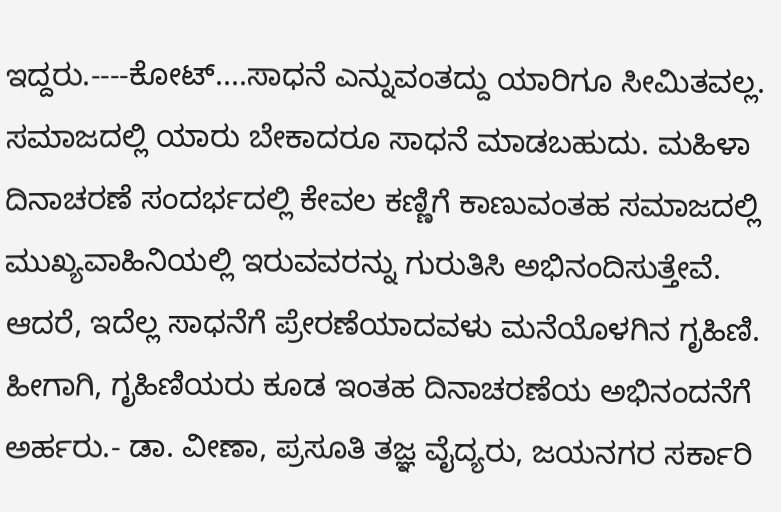ಇದ್ದರು.----ಕೋಟ್....ಸಾಧನೆ ಎನ್ನುವಂತದ್ದು ಯಾರಿಗೂ ಸೀಮಿತವಲ್ಲ. ಸಮಾಜದಲ್ಲಿ ಯಾರು ಬೇಕಾದರೂ ಸಾಧನೆ ಮಾಡಬಹುದು. ಮಹಿಳಾ ದಿನಾಚರಣೆ ಸಂದರ್ಭದಲ್ಲಿ ಕೇವಲ ಕಣ್ಣಿಗೆ ಕಾಣುವಂತಹ ಸಮಾಜದಲ್ಲಿ ಮುಖ್ಯವಾಹಿನಿಯಲ್ಲಿ ಇರುವವರನ್ನು ಗುರುತಿಸಿ ಅಭಿನಂದಿಸುತ್ತೇವೆ. ಆದರೆ, ಇದೆಲ್ಲ ಸಾಧನೆಗೆ ಪ್ರೇರಣೆಯಾದವಳು ಮನೆಯೊಳಗಿನ ಗೃಹಿಣಿ. ಹೀಗಾಗಿ, ಗೃಹಿಣಿಯರು ಕೂಡ ಇಂತಹ ದಿನಾಚರಣೆಯ ಅಭಿನಂದನೆಗೆ ಅರ್ಹರು.- ಡಾ. ವೀಣಾ, ಪ್ರಸೂತಿ ತಜ್ಞ ವೈದ್ಯರು, ಜಯನಗರ ಸರ್ಕಾರಿ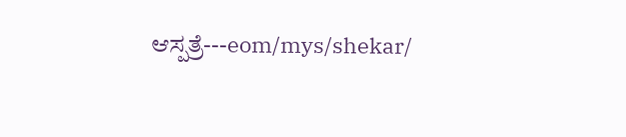ಆಸ್ಪತ್ರೆ---eom/mys/shekar/